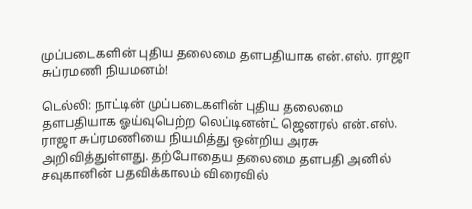முப்படைகளின் புதிய தலைமை தளபதியாக என்.எஸ். ராஜா சுப்ரமணி நியமனம்!

டெல்லி: நாட்டின் முப்படைகளின் புதிய தலைமை தளபதியாக ஓய்வுபெற்ற லெப்டினன்ட் ஜெனரல் என்.எஸ். ராஜா சுப்ரமணியை நியமித்து ஒன்றிய அரசு அறிவித்துள்ளது. தற்போதைய தலைமை தளபதி அனில் சவுகானின் பதவிக்காலம் விரைவில்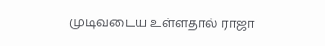முடிவடைய உள்ளதால் ராஜா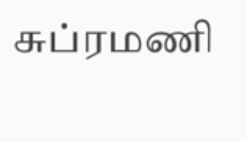சுப்ரமணி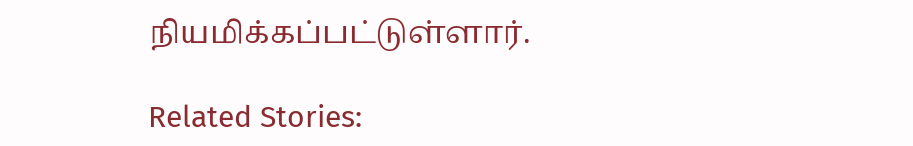நியமிக்கப்பட்டுள்ளார்.

Related Stories: